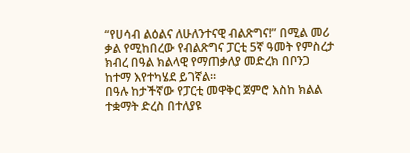“የሀሳብ ልዕልና ለሁለንተናዊ ብልጽግና!” በሚል መሪ ቃል የሚከበረው የብልጽግና ፓርቲ 5ኛ ዓመት የምስረታ ክብረ በዓል ክልላዊ የማጠቃለያ መድረክ በቦንጋ ከተማ እየተካሄደ ይገኛል።
በዓሉ ከታችኛው የፓርቲ መዋቅር ጀምሮ እስከ ክልል ተቋማት ድረስ በተለያዩ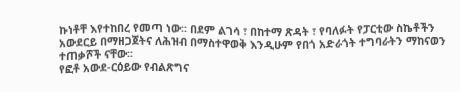ኩነቶቸ እየተከበረ የመጣ ነው፡፡ በደም ልገሳ ፣ በከተማ ጽዳት ፣ የባለፉት የፓርቲው ስኬቶችን አውደርይ በማዘጋጀትና ለሕዝብ በማስተዋወቅ እንዲሁም የበጎ አድራጎት ተግባራትን ማከናወን ተጠቃሾች ናቸው፡፡
የፎቶ አውደ-ርዕይው የብልጽግና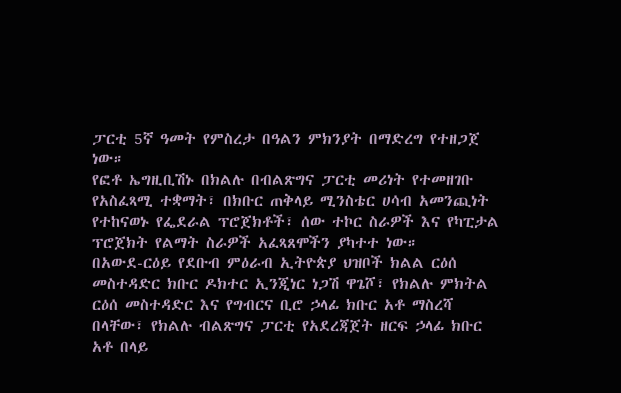ፓርቲ 5ኛ ዓመት የምስረታ በዓልን ምክንያት በማድረግ የተዘጋጀ ነው።
የፎቶ ኤግዚቢሽኑ በክልሉ በብልጽግና ፓርቲ መሪነት የተመዘገቡ የአስፈጻሚ ተቋማት፣ በክቡር ጠቅላይ ሚንስቴር ሀሳብ አመንጪነት የተከናወኑ የፌደራል ፕሮጀክቶች፣ ሰው ተኮር ስራዎች እና የካፒታል ፕሮጀክት የልማት ስራዎች አፈጻጸሞችን ያካተተ ነው።
በአውደ-ርዕይ የደቡብ ምዕራብ ኢትዮጵያ ህዝቦች ክልል ርዕሰ መስተዳድር ክቡር ዶክተር ኢንጂነር ነጋሽ ዋጌሾ፣ የክልሉ ምክትል ርዕሰ መስተዳድር እና የግብርና ቢሮ ኃላፊ ክቡር አቶ ማስረሻ በላቸው፣ የክልሉ ብልጽግና ፓርቲ የአደረጃጀት ዘርፍ ኃላፊ ክቡር አቶ በላይ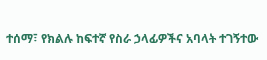ተሰማ፣ የክልሉ ከፍተኛ የስራ ኃላፊዎችና አባላት ተገኝተው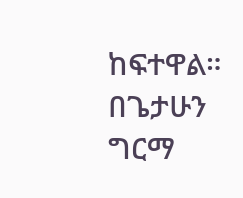ከፍተዋል።
በጌታሁን ግርማ